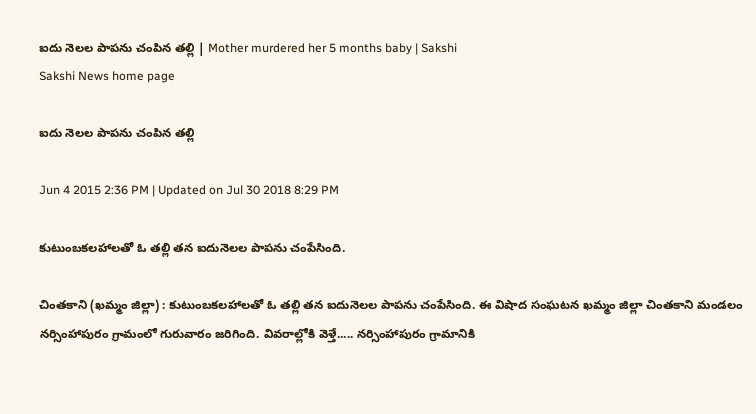ఐదు నెలల పాపను చంపిన తల్లి | Mother murdered her 5 months baby | Sakshi
Sakshi News home page

ఐదు నెలల పాపను చంపిన తల్లి

Jun 4 2015 2:36 PM | Updated on Jul 30 2018 8:29 PM

కుటుంబకలహాలతో ఓ తల్లి తన ఐదునెలల పాపను చంపేసింది.

చింతకాని (ఖమ్మం జిల్లా) : కుటుంబకలహాలతో ఓ తల్లి తన ఐదునెలల పాపను చంపేసింది. ఈ విషాద సంఘటన ఖమ్మం జిల్లా చింతకాని మండలం నర్సింహాపురం గ్రామంలో గురువారం జరిగింది. వివరాల్లోకి వెళ్తే..... నర్సింహాపురం గ్రామానికి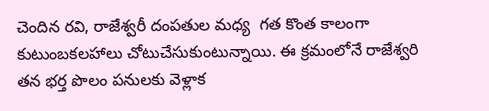చెందిన రవి, రాజేశ్వరీ దంపతుల మధ్య  గత కొంత కాలంగా కుటుంబకలహాలు చోటుచేసుకుంటున్నాయి. ఈ క్రమంలోనే రాజేశ్వరి తన భర్త పొలం పనులకు వెళ్లాక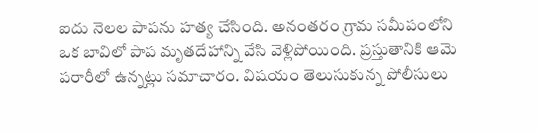ఐదు నెలల పాపను హత్య చేసింది. అనంతరం గ్రామ సమీపంలోని ఒక బావిలో పాప మృతదేహాన్ని వేసి వెళ్లిపోయింది. ప్రస్తుతానికి ఆమె పరారీలో ఉన్నట్లు సమాచారం. విషయం తెలుసుకున్న పోలీసులు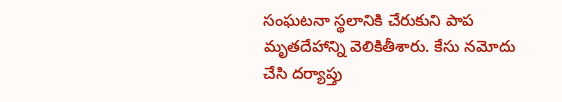సంఘటనా స్థలానికి చేరుకుని పాప మృతదేహాన్ని వెలికితీశారు. కేసు నమోదు చేసి దర్యాప్తు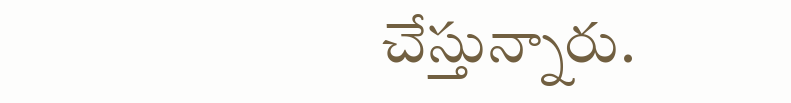చేస్తున్నారు.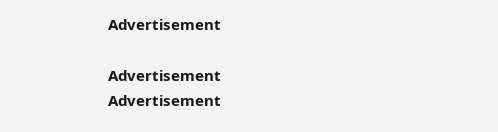Advertisement

Advertisement
Advertisement